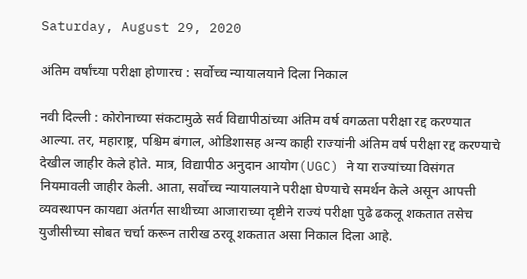Saturday, August 29, 2020

अंतिम वर्षांच्या परीक्षा होणारच : सर्वोच्च न्यायालयाने दिला निकाल

नवी दिल्ली : कोरोनाच्या संकटामुळे सर्व विद्यापीठांच्या अंतिम वर्ष वगळता परीक्षा रद्द करण्यात आल्या. तर, महाराष्ट्र, पश्चिम बंगाल, ओडिशासह अन्य काही राज्यांनी अंतिम वर्ष परीक्षा रद्द करण्याचे देखील जाहीर केले होते. मात्र, विद्यापीठ अनुदान आयोग(UGC) ने या राज्यांच्या विसंगत नियमावली जाहीर केली. आता, सर्वोच्च न्यायालयाने परीक्षा घेण्याचे समर्थन केले असून आपत्ती व्यवस्थापन कायद्या अंतर्गत साथीच्या आजाराच्या दृष्टीने राज्यं परीक्षा पुढे ढकलू शकतात तसेच युजीसीच्या सोबत चर्चा करून तारीख ठरवू शकतात असा निकाल दिला आहे.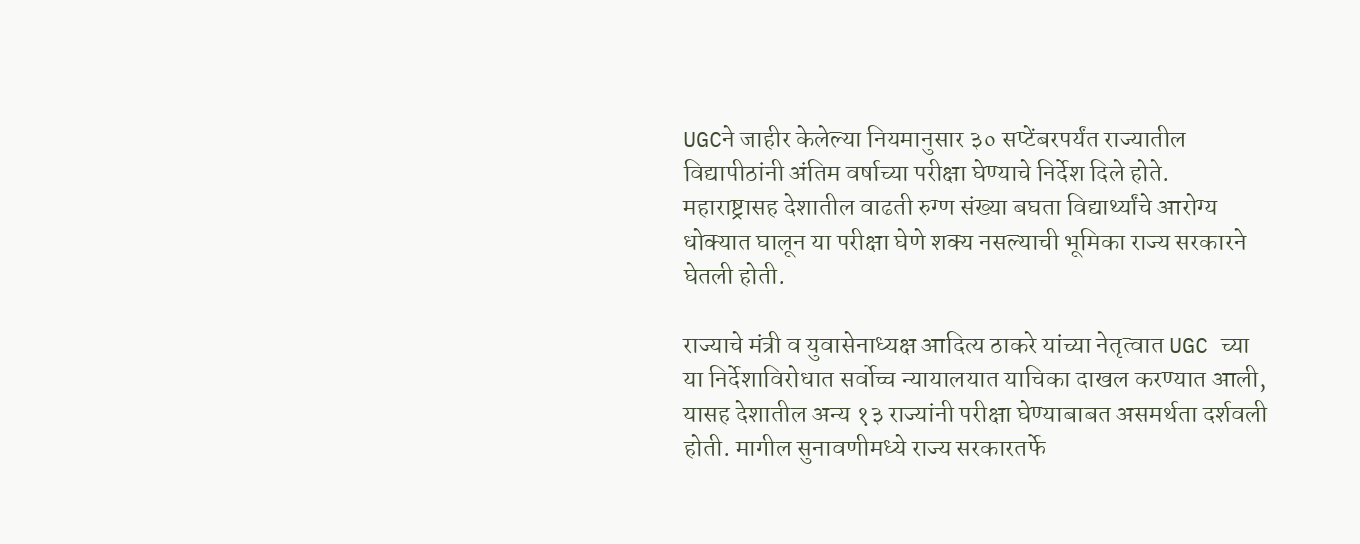UGCने जाहीर केलेल्या नियमानुसार ३० सप्टेंबरपर्यंत राज्यातील विद्यापीठांनी अंतिम वर्षाच्या परीक्षा घेण्याचे निर्देश दिले होते. महाराष्ट्रासह देशातील वाढती रुग्ण संख्या बघता विद्यार्थ्यांचे आरोग्य धोक्यात घालून या परीक्षा घेणे शक्य नसल्याची भूमिका राज्य सरकारने घेतली होती.

राज्याचे मंत्री व युवासेनाध्यक्ष आदित्य ठाकरे यांच्या नेतृत्वात UGC च्या या निर्देशाविरोधात सर्वोच्च न्यायालयात याचिका दाखल करण्यात आली, यासह देशातील अन्य १३ राज्यांनी परीक्षा घेण्याबाबत असमर्थता दर्शवली होती. मागील सुनावणीमध्ये राज्य सरकारतर्फे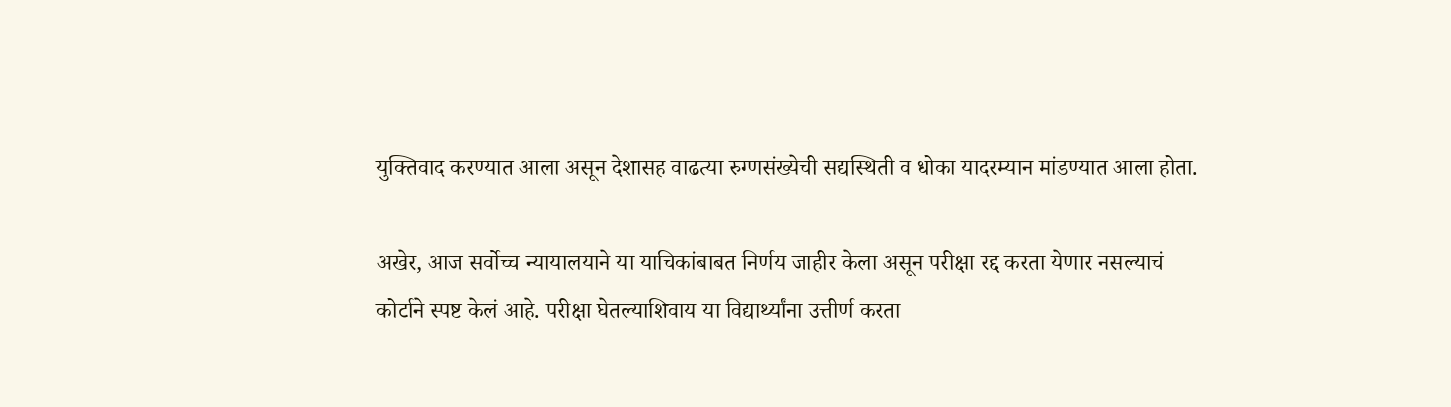युक्तिवाद करण्यात आला असून देशासह वाढत्या रुग्णसंख्येची सद्यस्थिती व धोका यादरम्यान मांडण्यात आला होता.

अखेर, आज सर्वोच्च न्यायालयाने या याचिकांबाबत निर्णय जाहीर केला असून परीक्षा रद्द करता येणार नसल्याचं कोर्टाने स्पष्ट केलं आहे. परीक्षा घेतल्याशिवाय या विद्यार्थ्यांना उत्तीर्ण करता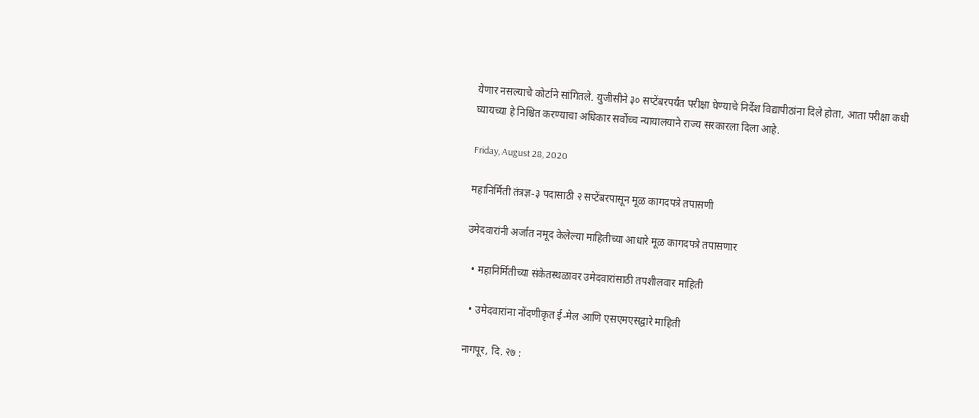येणार नसल्याचे कोर्टाने सांगितले. युजीसीने ३० सप्टेंबरपर्यंत परीक्षा घेण्याचे निर्देश विद्यापीठांना दिले होता, आता परीक्षा कधी घ्यायच्या हे निश्चित करण्याचा अधिकार सर्वोच्च न्यायालयाने राज्य सरकारला दिला आहे.

Friday, August 28, 2020

महानिर्मिती तंत्रज्ञ-३ पदासाठी २ सप्टेंबरपासून मूळ कागदपत्रे तपासणी

उमेदवारांनी अर्जात नमूद केलेल्या माहितीच्या आधारे मूळ कागदपत्रे तपासणार

  • महानिर्मितीच्या संकेतस्थळावर उमेदवारांसाठी तपशीलवार माहिती

  • उमेदवारांना नोंदणीकृत ई-मेल आणि एसएमएसद्वारे माहिती

नागपूर, दि. २७ :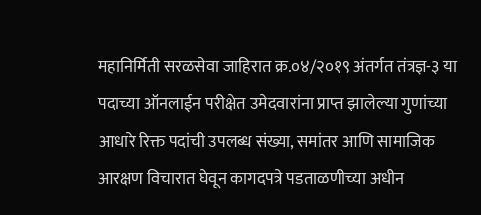महानिर्मिती सरळसेवा जाहिरात क्र.०४/२०१९ अंतर्गत तंत्रज्ञ-३ या पदाच्या ऑनलाईन परीक्षेत उमेदवारांना प्राप्त झालेल्या गुणांच्या आधारे रिक्त पदांची उपलब्ध संख्या, समांतर आणि सामाजिक आरक्षण विचारात घेवून कागदपत्रे पडताळणीच्या अधीन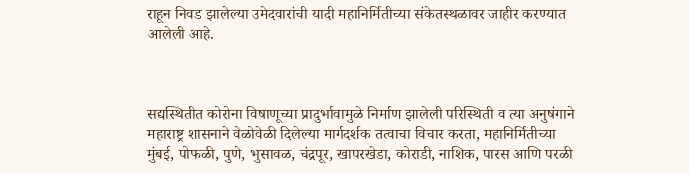राहून निवड झालेल्या उमेदवारांची यादी महानिर्मितीच्या संकेतस्थळावर जाहीर करण्यात आलेली आहे.



सद्यस्थितीत कोरोना विषाणूच्या प्रादुर्भावामुळे निर्माण झालेली परिस्थिती व त्या अनुषंगाने महाराष्ट्र शासनाने वेळोवेळी दिलेल्या मार्गदर्शक तत्वाचा विचार करता, महानिर्मितीच्या मुंबई, पोफळी, पुणे, भुसावळ, चंद्रपूर, खापरखेडा, कोराडी, नाशिक, पारस आणि परळी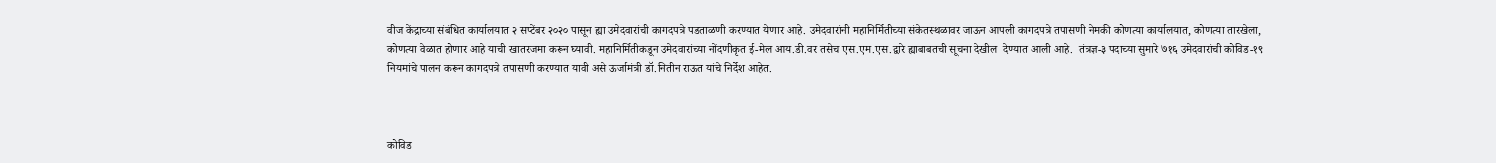वीज केंद्राच्या संबंधित कार्यालयात २ सप्टेंबर २०२० पासून ह्या उमेदवारांची कागदपत्रे पडताळणी करण्यात येणार आहे. उमेदवारांनी महानिर्मितीच्या संकेतस्थळावर जाऊन आपली कागदपत्रे तपासणी नेमकी कोणत्या कार्यालयात, कोणत्या तारखेला, कोणत्या वेळात होणार आहे याची खातरजमा करून घ्यावी. महानिर्मितीकडून उमेदवारांच्या नोंदणीकृत ई-मेल आय.डी.वर तसेच एस.एम.एस.द्वारे ह्याबाबतची सूचना देखील  देण्यात आली आहे.  तंत्रज्ञ-३ पदाच्या सुमारे ७१६ उमेदवारांची कोविड-१९ नियमांचे पालन करून कागदपत्रे तपासणी करण्यात यावी असे ऊर्जामंत्री डॉ.नितीन राऊत यांचे निर्देश आहेत.



कोविड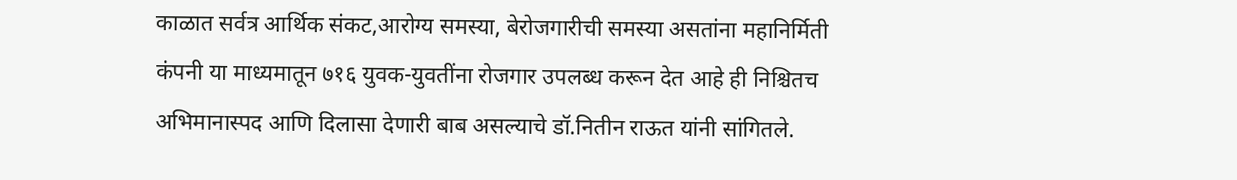काळात सर्वत्र आर्थिक संकट,आरोग्य समस्या, बेरोजगारीची समस्या असतांना महानिर्मिती कंपनी या माध्यमातून ७१६ युवक-युवतींना रोजगार उपलब्ध करून देत आहे ही निश्चितच अभिमानास्पद आणि दिलासा देणारी बाब असल्याचे डॉ.नितीन राऊत यांनी सांगितले.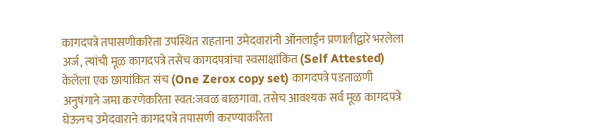कागदपत्रे तपासणीकरिता उपस्थित राहताना उमेदवारांनी ऑनलाईन प्रणालीद्वारे भरलेला अर्ज, त्यांची मूळ कागदपत्रे तसेच कागदपत्रांचा स्वसाक्षांकित (Self Attested) केलेला एक छायांकित संच (One Zerox copy set) कागदपत्रे पडताळणी अनुषंगाने जमा करणेकरिता स्वत:जवळ बाळगावा. तसेच आवश्यक सर्व मूळ कागदपत्रे घेऊनच उमेदवाराने कागदपत्रे तपासणी करण्याकरिता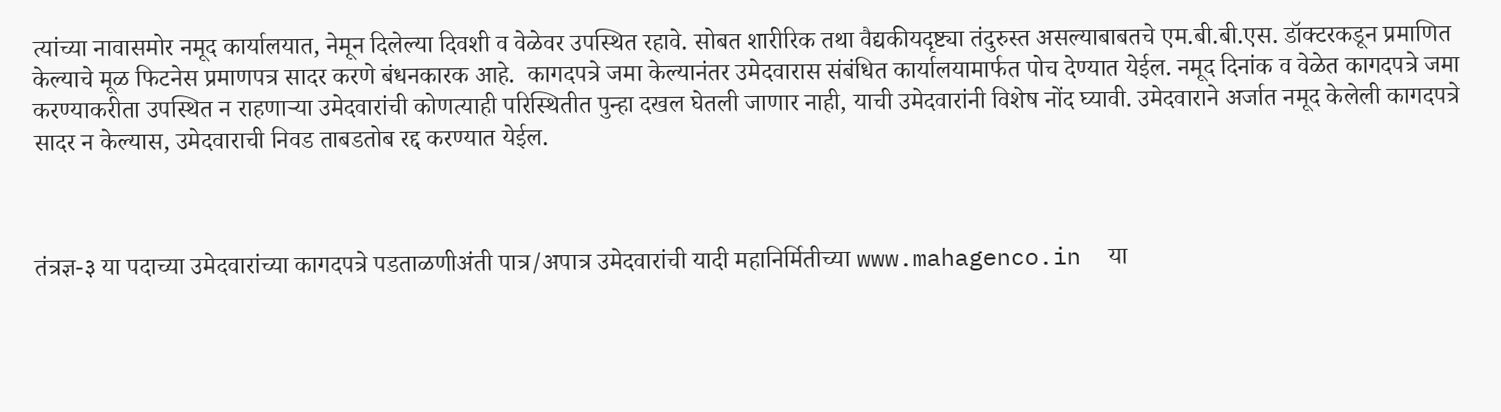त्यांच्या नावासमोर नमूद कार्यालयात, नेमून दिलेल्या दिवशी व वेळेवर उपस्थित रहावे. सोबत शारीरिक तथा वैद्यकीयदृष्ट्या तंदुरुस्त असल्याबाबतचे एम.बी.बी.एस. डॉक्टरकडून प्रमाणित केल्याचे मूळ फिटनेस प्रमाणपत्र सादर करणे बंधनकारक आहे.  कागदपत्रे जमा केल्यानंतर उमेदवारास संबंधित कार्यालयामार्फत पोच देण्यात येईल. नमूद दिनांक व वेळेत कागदपत्रे जमा करण्याकरीता उपस्थित न राहणाऱ्या उमेदवारांची कोणत्याही परिस्थितीत पुन्हा दखल घेतली जाणार नाही, याची उमेदवारांनी विशेष नोंद घ्यावी. उमेदवाराने अर्जात नमूद केलेली कागदपत्रे सादर न केल्यास, उमेदवाराची निवड ताबडतोब रद्द करण्यात येईल.



तंत्रज्ञ-३ या पदाच्या उमेदवारांच्या कागदपत्रे पडताळणीअंती पात्र/अपात्र उमेदवारांची यादी महानिर्मितीच्या www.mahagenco.in  या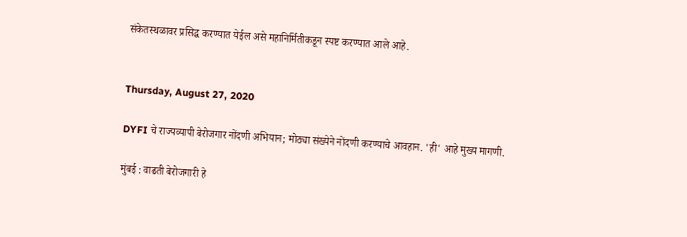संकेतस्थळावर प्रसिद्ध करण्यात येईल असे महानिर्मितीकडून स्पष्ट करण्यात आले आहे.


Thursday, August 27, 2020

DYFI चे राज्यव्यापी बेरोजगार नोंदणी अभियान; मोठ्या संख्येने नोंदणी करण्याचे आवहान. 'ही' आहे मुख्य मागणी.

मुंबई : वाढती बेरोजगारी हे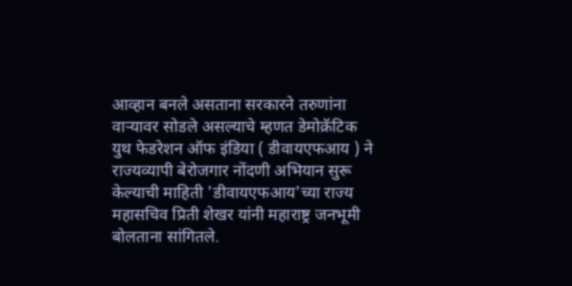आव्हान बनले असताना सरकारने तरुणांना वाऱ्यावर सोडले असल्याचे म्हणत डेमोक्रॅटिक युथ फेडरेशन ऑफ इंडिया ( डीवायएफआय ) ने राज्यव्यापी बेरोजगार नोंदणी अभियान सुरू केल्याची माहिती 'डीवायएफआय'च्या राज्य महासचिव प्रिती शेखर यांनी महाराष्ट्र जनभूमी बोलताना सांगितले.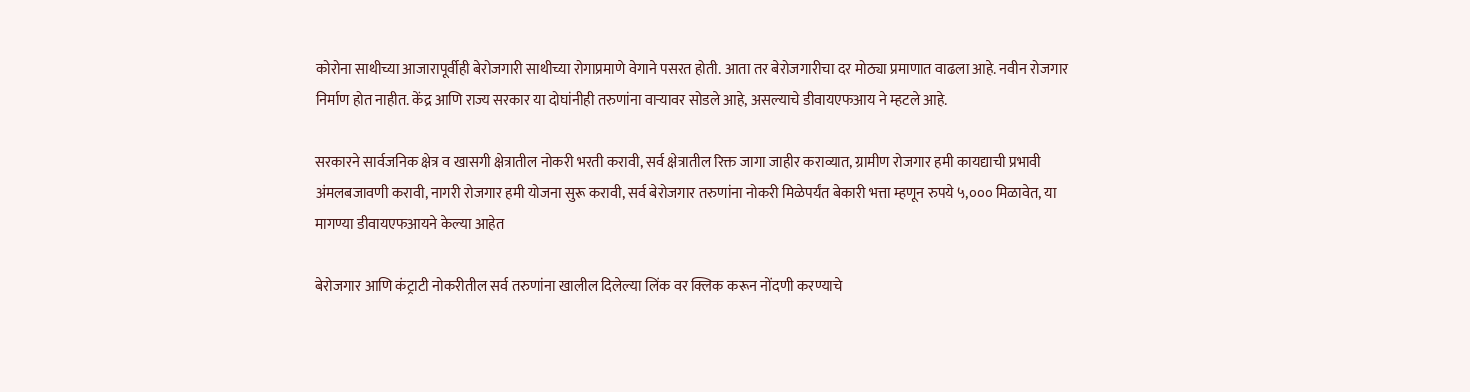कोरोना साथीच्या आजारापूर्वीही बेरोजगारी साथीच्या रोगाप्रमाणे वेगाने पसरत होती. आता तर बेरोजगारीचा दर मोठ्या प्रमाणात वाढला आहे. नवीन रोजगार निर्माण होत नाहीत. केंद्र आणि राज्य सरकार या दोघांनीही तरुणांना वार्‍यावर सोडले आहे, असल्याचे डीवायएफआय ने म्हटले आहे.

सरकारने सार्वजनिक क्षेत्र व खासगी क्षेत्रातील नोकरी भरती करावी, सर्व क्षेत्रातील रिक्त जागा जाहीर कराव्यात, ग्रामीण रोजगार हमी कायद्याची प्रभावी अंमलबजावणी करावी, नागरी रोजगार हमी योजना सुरू करावी, सर्व बेरोजगार तरुणांना नोकरी मिळेपर्यंत बेकारी भत्ता म्हणून रुपये ५,००० मिळावेत, या मागण्या डीवायएफआयने केल्या आहेत

बेरोजगार आणि कंट्राटी नोकरीतील सर्व तरुणांना खालील दिलेल्या लिंक वर क्लिक करून नोंदणी करण्याचे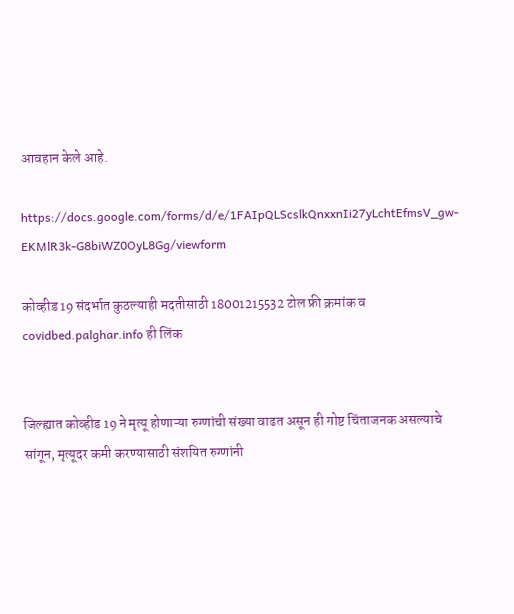आवहान केले आहे.

https://docs.google.com/forms/d/e/1FAIpQLScslkQnxxnIi27yLchtEfmsV_gw-EKMlR3k-G8biWZ0OyL8Gg/viewform

कोव्हीड 19 संदर्भात कुठल्याही मदतीसाठी 18001215532 टोल फ्री क्रमांक व covidbed.palghar.info ही लिंक


जिल्ह्यात कोव्हीड 19 ने मृत्यू होणाऱ्या रुग्णांची संख्या वाढत असून ही गोष्ट चिंताजनक असल्याचे सांगून, मृत्यूदर कमी करण्यासाठी संशयित रुग्णांनी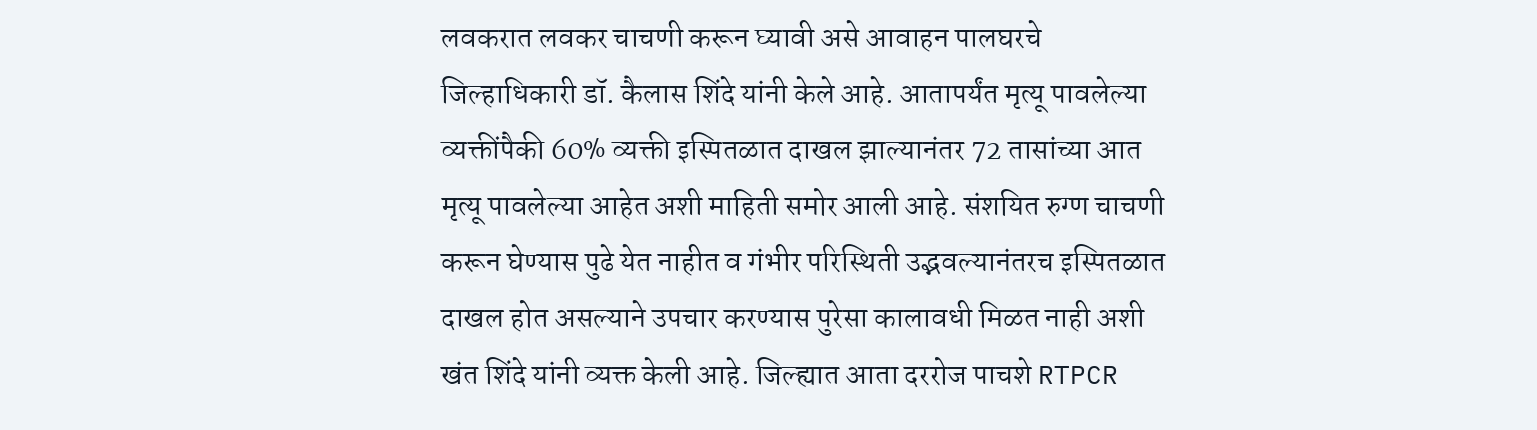लवकरात लवकर चाचणी करून घ्यावी असे आवाहन पालघरचे जिल्हाधिकारी डॉ. कैलास शिंदे यांनी केले आहे. आतापर्यंत मृत्यू पावलेल्या व्यक्तींपैकी 60% व्यक्ती इस्पितळात दाखल झाल्यानंतर 72 तासांच्या आत मृत्यू पावलेल्या आहेत अशी माहिती समोर आली आहे. संशयित रुग्ण चाचणी करून घेण्यास पुढे येत नाहीत व गंभीर परिस्थिती उद्भवल्यानंतरच इस्पितळात दाखल होत असल्याने उपचार करण्यास पुरेसा कालावधी मिळत नाही अशी खंत शिंदे यांनी व्यक्त केली आहे. जिल्ह्यात आता दररोज पाचशे RTPCR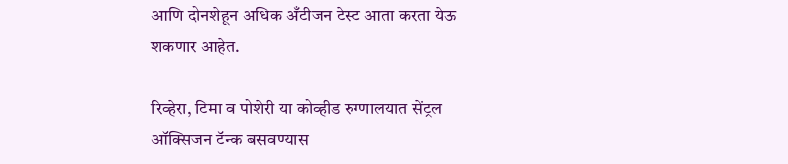आणि दोनशेहून अधिक अँटीजन टेस्ट आता करता येऊ शकणार आहेत.

रिव्हेरा, टिमा व पोशेरी या कोव्हीड रुग्णालयात सेंट्रल ऑक्सिजन टॅन्क बसवण्यास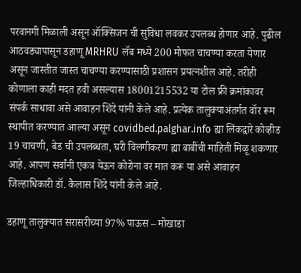परवानगी मिळाली असून ऑक्सिजन ची सुविधा लवकर उपलब्ध होणार आहे. पुढील आठवड्यापासून डहाणू MRHRU लॅब मध्ये 200 मोफत चाचण्या करता येणार असून जास्तीत जास्त चाचण्या करण्यासाठी प्रशासन प्रयत्नशील आहे. तरीही कोणाला काही मदत हवी असल्यास 18001215532 या टोल फ्री क्रमांकावर संपर्क साधावा असे आवाहन शिंदे यांनी केले आहे. प्रत्येक तालुक्याअंतर्गत वॉर रूम स्थापीत करण्यात आल्या असून covidbed.palghar.info ह्या लिंकद्वारे कोव्हीड 19 चाचणी, बेड ची उपलब्धता, घरी विलगीकरण ह्या बाबींची माहिती मिळू शकणार आहे. आपण सर्वांनी एकत्र येऊन कोरोना वर मात करू या असे आवाहन जिल्हाधिकारी डॉ. कैलास शिंदे यांनी केले आहे.

डहाणू तालुक्यात सरासरीच्या 97% पाऊस – मोखाडा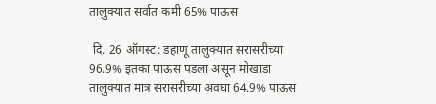तालुक्यात सर्वात कमी 65% पाऊस

 दि. 26 ऑगस्ट: डहाणू तालुक्यात सरासरीच्या 96.9% इतका पाऊस पडला असून मोखाडा तालुक्यात मात्र सरासरीच्या अवघा 64.9% पाऊस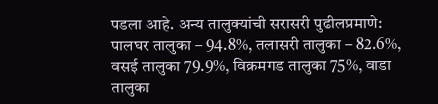पडला आहे. अन्य तालुक्यांची सरासरी पुढीलप्रमाणे: पालघर तालुका – 94.8%, तलासरी तालुका – 82.6%, वसई तालुका 79.9%, विक्रमगड तालुका 75%, वाडा तालुका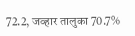72.2, जव्हार तालुका 70.7%